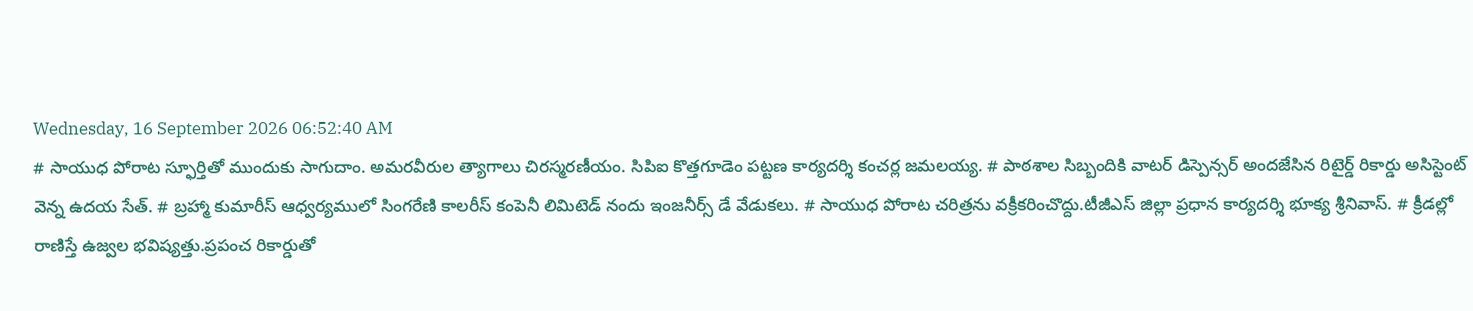Wednesday, 16 September 2026 06:52:40 AM
# సాయుధ పోరాట స్ఫూర్తితో ముందుకు సాగుదాం. అమరవీరుల త్యాగాలు చిరస్మరణీయం. సిపిఐ కొత్తగూడెం పట్టణ కార్యదర్శి కంచర్ల జమలయ్య. # పాఠశాల సిబ్బందికి వాటర్ డిస్పెన్సర్ అందజేసిన రిటైర్డ్ రికార్డు అసిస్టెంట్ వెన్న ఉదయ సేత్. # బ్రహ్మా కుమారీస్ ఆధ్వర్యములో సింగరేణి కాలరీస్ కంపెనీ లిమిటెడ్ నందు ఇంజనీర్స్ డే వేడుకలు. # సాయుధ పోరాట చరిత్రను వక్రీకరించొద్దు.టీజీఎస్ జిల్లా ప్రధాన కార్యదర్శి భూక్య శ్రీనివాస్. # క్రీడల్లో రాణిస్తే ఉజ్వల భవిష్యత్తు.ప్రపంచ రికార్డుతో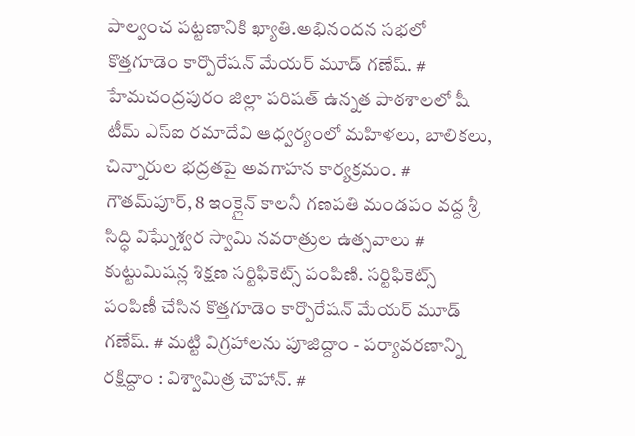పాల్వంచ పట్టణానికి ఖ్యాతి.అభినందన సభలో కొత్తగూడెం కార్పొరేషన్ మేయర్ మూడ్ గణేష్. # హేమచంద్రపురం జిల్లా పరిషత్ ఉన్నత పాఠశాలలో షీ టీమ్‌ ఎస్‌ఐ రమాదేవి ఆధ్వర్యంలో మహిళలు, బాలికలు, చిన్నారుల భద్రతపై అవగాహన కార్యక్రమం. # గౌతమ్‌పూర్, 8 ఇంక్లైన్ కాలనీ గణపతి మండపం వద్ద శ్రీ సిద్ధి విఘ్నేశ్వర స్వామి నవరాత్రుల ఉత్సవాలు # కుట్టుమిషన్ల శిక్షణ సర్టిఫికెట్స్ పంపిణి. సర్టిఫికెట్స్ పంపిణీ చేసిన కొత్తగూడెం కార్పొరేషన్ మేయర్ మూడ్ గణేష్. # మట్టి విగ్రహాలను పూజిద్దాం - పర్యావరణాన్ని రక్షిద్దాం : విశ్వామిత్ర చౌహాన్. #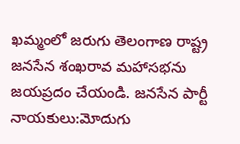ఖమ్మంలో జరుగు తెలంగాణ రాష్ట్ర జనసేన శంఖరావ మహాసభను జయప్రదం చేయండి. జనసేన పార్టీ నాయకులు:మోదుగు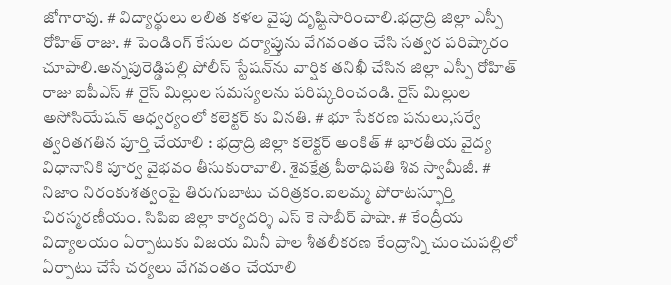జోగారావు. # విద్యార్థులు లలిత కళల వైపు దృష్టిసారించాలి.భద్రాద్రి జిల్లా ఎస్పీ రోహిత్ రాజు. # పెండింగ్ కేసుల దర్యాప్తును వేగవంతం చేసి సత్వర పరిష్కారం చూపాలి.అన్నపురెడ్డిపల్లి పోలీస్ స్టేషన్‌ను వార్షిక తనిఖీ చేసిన జిల్లా ఎస్పీ రోహిత్ రాజు ఐపీఎస్ # రైస్ మిల్లుల సమస్యలను పరిష్కరించండి. రైస్ మిల్లుల అసోసియేషన్ ఆధ్వర్యంలో కలెక్టర్ కు వినతి. # భూ సేకరణ పనులు,సర్వే త్వరితగతిన పూర్తి చేయాలి : భద్రాద్రి జిల్లా కలెక్టర్ అంకిత్ # భారతీయ వైద్య విధానానికి పూర్వ వైభవం తీసుకురావాలి. శైవక్షేత్ర పీఠాధిపతి శివ స్వామీజీ. # నిజాం నిరంకుశత్వంపై తిరుగుబాటు చరిత్రకం.ఐలమ్మ పోరాటస్ఫూర్తి చిరస్మరణీయం. సిపిఐ జిల్లా కార్యదర్శి ఎస్ కె సాబీర్ పాషా. # కేంద్రీయ విద్యాలయం ఏర్పాటుకు విజయ మినీ పాల శీతలీకరణ కేంద్రాన్ని చుంచుపల్లిలో ఏర్పాటు చేసే చర్యలు వేగవంతం చేయాలి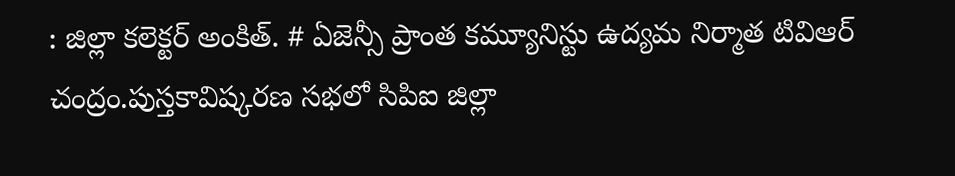: జిల్లా కలెక్టర్ అంకిత్. # ఏజెన్సీ ప్రాంత కమ్యూనిస్టు ఉద్యమ నిర్మాత టివిఆర్ చంద్రం.పుస్తకావిష్కరణ సభలో సిపిఐ జిల్లా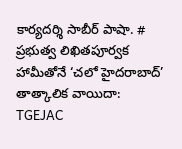కార్యదర్శి సాబీర్ పాషా. # ప్రభుత్వ లిఖితపూర్వక హామీతోనే ‘చలో హైదరాబాద్’ తాత్కాలిక వాయిదా: TGEJAC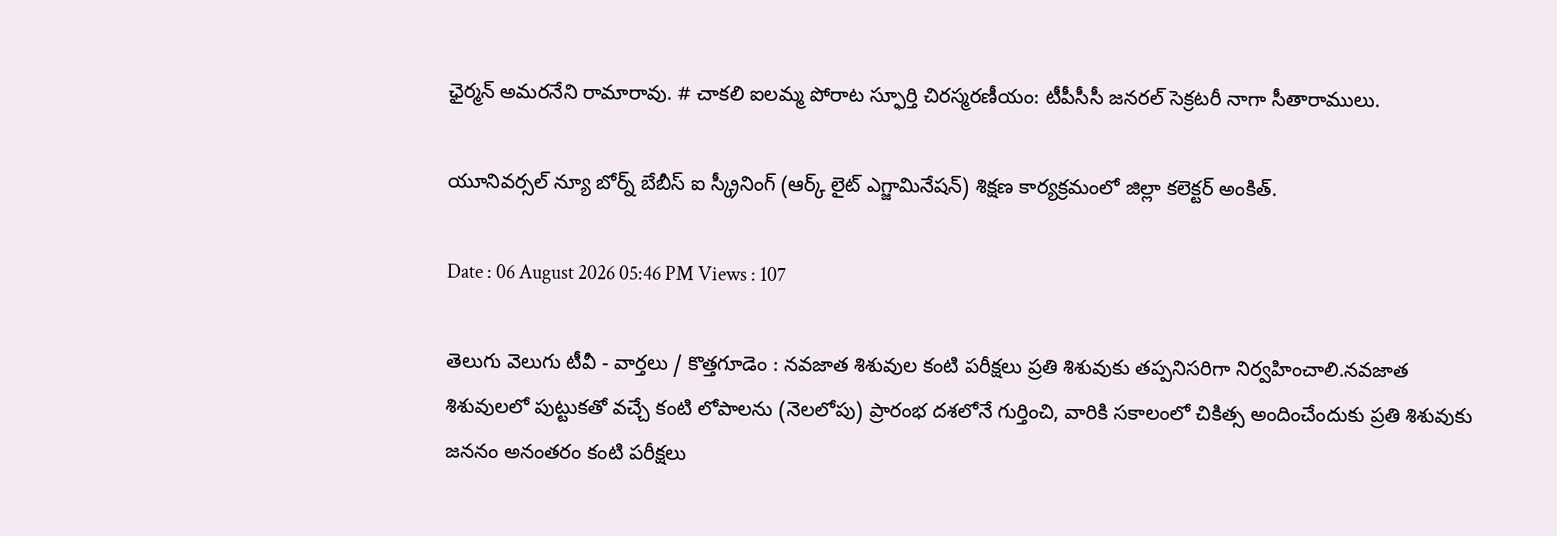ఛైర్మన్ అమరనేని రామారావు. # చాకలి ఐలమ్మ పోరాట స్ఫూర్తి చిరస్మరణీయం: టీపీసీసీ జనరల్ సెక్రటరీ నాగా సీతారాములు.

యూనివర్సల్ న్యూ బోర్న్ బేబీస్ ఐ స్క్రీనింగ్ (ఆర్క్ లైట్ ఎగ్జామినేషన్) శిక్షణ కార్యక్రమంలో జిల్లా కలెక్టర్ అంకిత్.

Date : 06 August 2026 05:46 PM Views : 107

తెలుగు వెలుగు టీవీ - వార్తలు / కొత్తగూడెం : నవజాత శిశువుల కంటి పరీక్షలు ప్రతి శిశువుకు తప్పనిసరిగా నిర్వహించాలి.నవజాత శిశువులలో పుట్టుకతో వచ్చే కంటి లోపాలను (నెలలోపు) ప్రారంభ దశలోనే గుర్తించి, వారికి సకాలంలో చికిత్స అందించేందుకు ప్రతి శిశువుకు జననం అనంతరం కంటి పరీక్షలు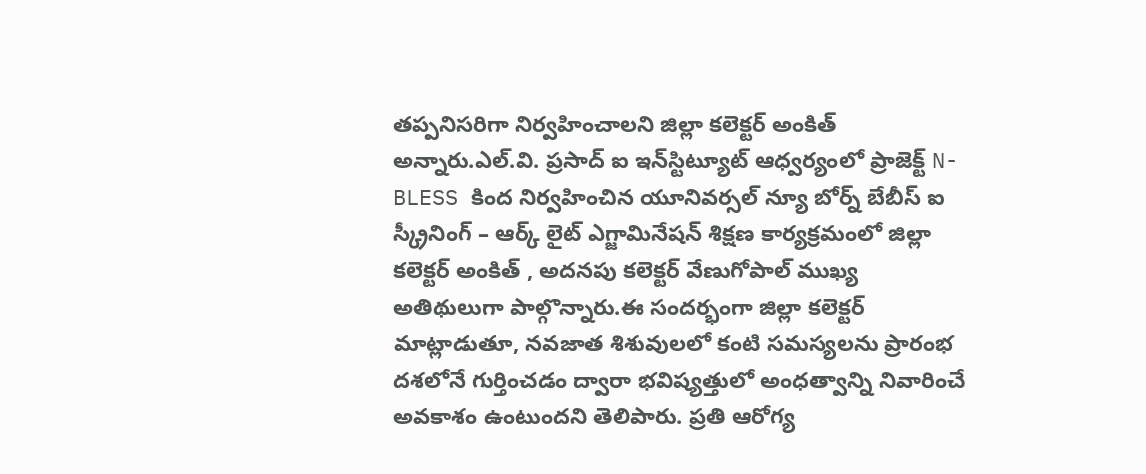తప్పనిసరిగా నిర్వహించాలని జిల్లా కలెక్టర్ అంకిత్ అన్నారు.ఎల్.వి. ప్రసాద్ ఐ ఇన్‌స్టిట్యూట్ ఆధ్వర్యంలో ప్రాజెక్ట్ N-BLESS కింద నిర్వహించిన యూనివర్సల్ న్యూ బోర్న్ బేబీస్ ఐ స్క్రీనింగ్ – ఆర్క్ లైట్ ఎగ్జామినేషన్ శిక్షణ కార్యక్రమంలో జిల్లా కలెక్టర్ అంకిత్ , అదనపు కలెక్టర్ వేణుగోపాల్ ముఖ్య అతిథులుగా పాల్గొన్నారు.ఈ సందర్భంగా జిల్లా కలెక్టర్ మాట్లాడుతూ, నవజాత శిశువులలో కంటి సమస్యలను ప్రారంభ దశలోనే గుర్తించడం ద్వారా భవిష్యత్తులో అంధత్వాన్ని నివారించే అవకాశం ఉంటుందని తెలిపారు. ప్రతి ఆరోగ్య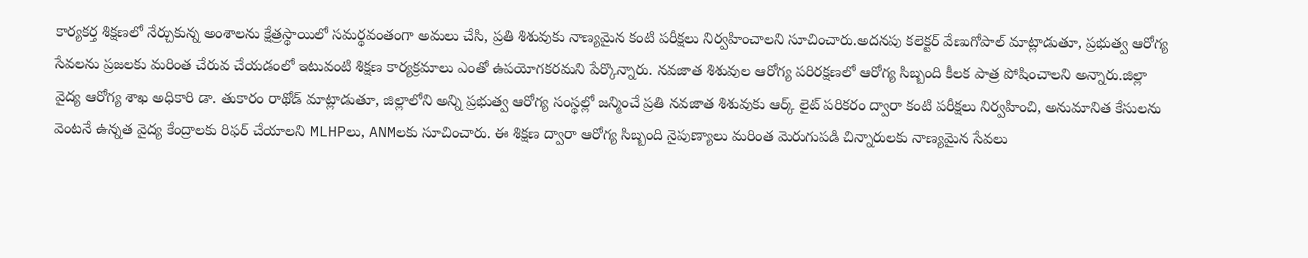కార్యకర్త శిక్షణలో నేర్చుకున్న అంశాలను క్షేత్రస్థాయిలో సమర్థవంతంగా అమలు చేసి, ప్రతి శిశువుకు నాణ్యమైన కంటి పరీక్షలు నిర్వహించాలని సూచించారు.అదనపు కలెక్టర్ వేణుగోపాల్ మాట్లాడుతూ, ప్రభుత్వ ఆరోగ్య సేవలను ప్రజలకు మరింత చేరువ చేయడంలో ఇటువంటి శిక్షణ కార్యక్రమాలు ఎంతో ఉపయోగకరమని పేర్కొన్నారు. నవజాత శిశువుల ఆరోగ్య పరిరక్షణలో ఆరోగ్య సిబ్బంది కీలక పాత్ర పోషించాలని అన్నారు.జిల్లా వైద్య ఆరోగ్య శాఖ అధికారి డా. తుకారం రాథోడ్ మాట్లాడుతూ, జిల్లాలోని అన్ని ప్రభుత్వ ఆరోగ్య సంస్థల్లో జన్మించే ప్రతి నవజాత శిశువుకు ఆర్క్ లైట్ పరికరం ద్వారా కంటి పరీక్షలు నిర్వహించి, అనుమానిత కేసులను వెంటనే ఉన్నత వైద్య కేంద్రాలకు రిఫర్ చేయాలని MLHPలు, ANMలకు సూచించారు. ఈ శిక్షణ ద్వారా ఆరోగ్య సిబ్బంది నైపుణ్యాలు మరింత మెరుగుపడి చిన్నారులకు నాణ్యమైన సేవలు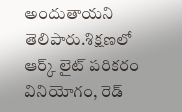అందుతాయని తెలిపారు.శిక్షణలో ఆర్క్ లైట్ పరికరం వినియోగం, రెడ్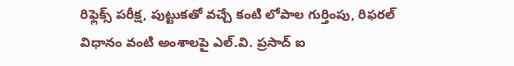రిఫ్లెక్స్ పరీక్ష, పుట్టుకతో వచ్చే కంటి లోపాల గుర్తింపు, రిఫరల్ విధానం వంటి అంశాలపై ఎల్.వి. ప్రసాద్ ఐ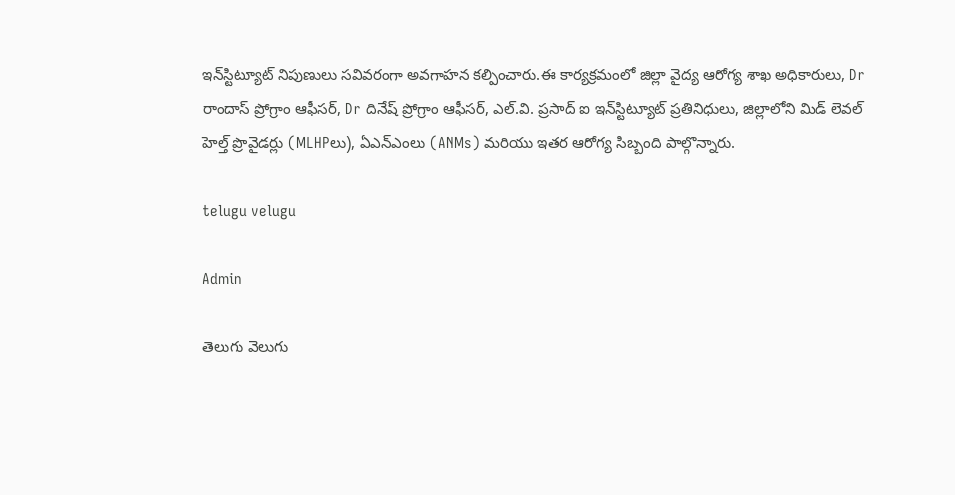ఇన్‌స్టిట్యూట్ నిపుణులు సవివరంగా అవగాహన కల్పించారు.ఈ కార్యక్రమంలో జిల్లా వైద్య ఆరోగ్య శాఖ అధికారులు, Dr రాందాస్ ప్రోగ్రాం ఆఫీసర్, Dr దినేష్ ప్రోగ్రాం ఆఫీసర్, ఎల్.వి. ప్రసాద్ ఐ ఇన్‌స్టిట్యూట్ ప్రతినిధులు, జిల్లాలోని మిడ్ లెవల్ హెల్త్ ప్రొవైడర్లు (MLHPలు), ఏఎన్‌ఎంలు (ANMs) మరియు ఇతర ఆరోగ్య సిబ్బంది పాల్గొన్నారు.

telugu velugu

Admin

తెలుగు వెలుగు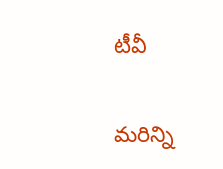టీవీ

మరిన్ని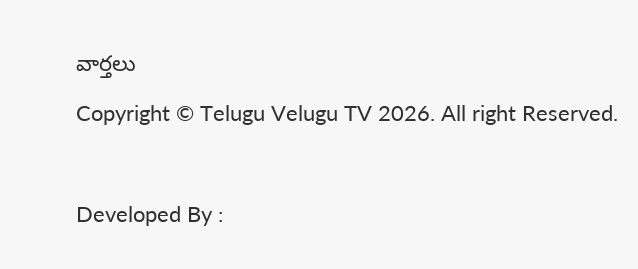వార్తలు

Copyright © Telugu Velugu TV 2026. All right Reserved.



Developed By :